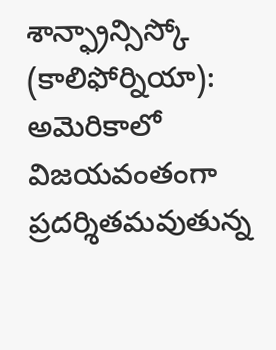శాన్ఫ్రాన్సిస్కో (కాలిఫోర్నియా): అమెరికాలో విజయవంతంగా ప్రదర్శితమవుతున్న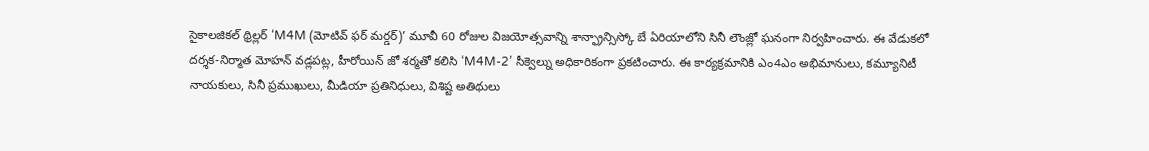సైకాలజికల్ థ్రిల్లర్ ‘M4M (మోటివ్ ఫర్ మర్డర్)’ మూవీ 60 రోజుల విజయోత్సవాన్ని శాన్ఫ్రాన్సిస్కో బే ఏరియాలోని సినీ లౌంజ్లో ఘనంగా నిర్వహించారు. ఈ వేడుకలో దర్శక-నిర్మాత మోహన్ వడ్లపట్ల, హీరోయిన్ జో శర్మతో కలిసి ‘M4M-2’ సీక్వెల్ను అధికారికంగా ప్రకటించారు. ఈ కార్యక్రమానికి ఎం4ఎం అభిమానులు, కమ్యూనిటీ నాయకులు, సినీ ప్రముఖులు, మీడియా ప్రతినిధులు, విశిష్ట అతిథులు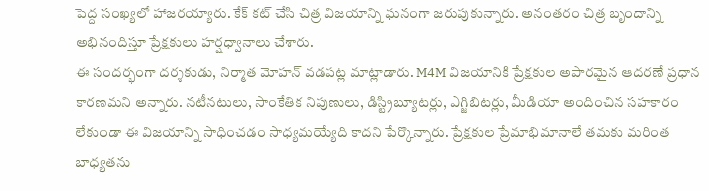పెద్ద సంఖ్యలో హాజరయ్యారు. కేక్ కట్ చేసి చిత్ర విజయాన్ని ఘనంగా జరుపుకున్నారు. అనంతరం చిత్ర బృందాన్ని అభినందిస్తూ ప్రేక్షకులు హర్షధ్వానాలు చేశారు.
ఈ సందర్భంగా దర్శకుడు, నిర్మాత మోహన్ వడపట్ల మాట్లాడారు. M4M విజయానికి ప్రేక్షకుల అపారమైన ఆదరణే ప్రధాన కారణమని అన్నారు. నటీనటులు, సాంకేతిక నిపుణులు, డిస్ట్రిబ్యూటర్లు, ఎగ్జిబిటర్లు, మీడియా అందించిన సహకారం లేకుండా ఈ విజయాన్ని సాధించడం సాధ్యమయ్యేది కాదని పేర్కొన్నారు. ప్రేక్షకుల ప్రేమాభిమానాలే తమకు మరింత బాధ్యతను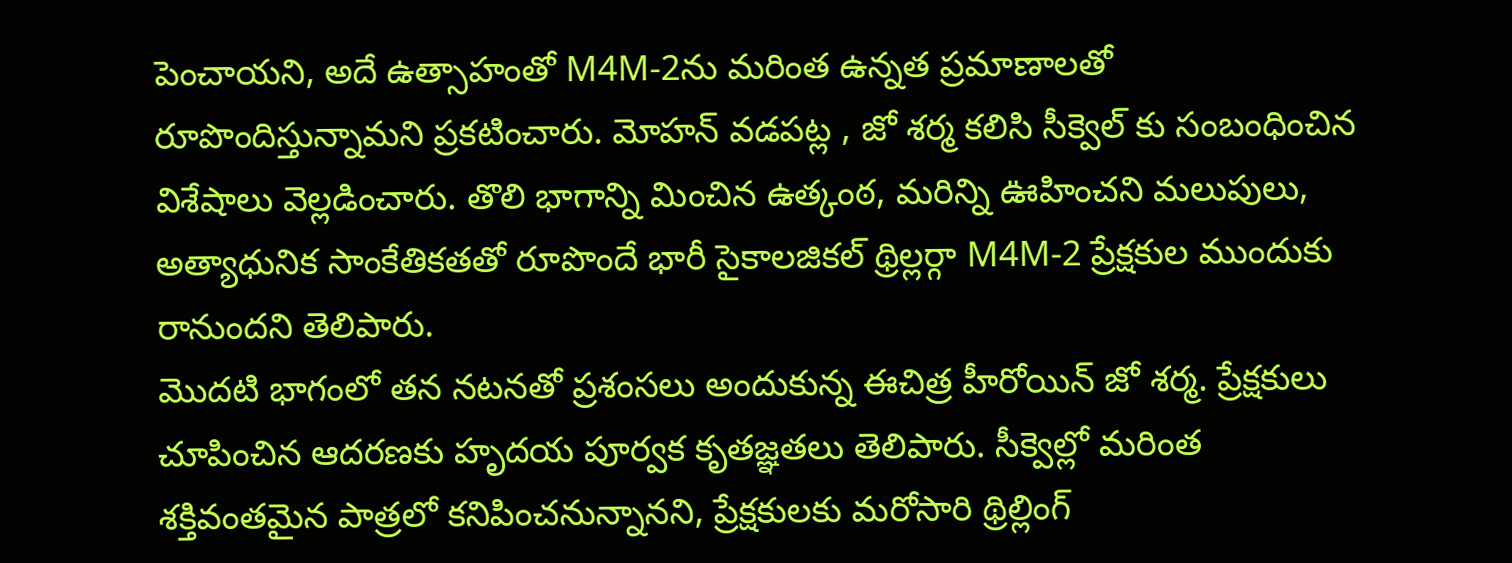పెంచాయని, అదే ఉత్సాహంతో M4M-2ను మరింత ఉన్నత ప్రమాణాలతో రూపొందిస్తున్నామని ప్రకటించారు. మోహన్ వడపట్ల , జో శర్మ కలిసి సీక్వెల్ కు సంబంధించిన విశేషాలు వెల్లడించారు. తొలి భాగాన్ని మించిన ఉత్కంఠ, మరిన్ని ఊహించని మలుపులు, అత్యాధునిక సాంకేతికతతో రూపొందే భారీ సైకాలజికల్ థ్రిల్లర్గా M4M-2 ప్రేక్షకుల ముందుకు రానుందని తెలిపారు.
మొదటి భాగంలో తన నటనతో ప్రశంసలు అందుకున్న ఈచిత్ర హీరోయిన్ జో శర్మ. ప్రేక్షకులు చూపించిన ఆదరణకు హృదయ పూర్వక కృతజ్ఞతలు తెలిపారు. సీక్వెల్లో మరింత శక్తివంతమైన పాత్రలో కనిపించనున్నానని, ప్రేక్షకులకు మరోసారి థ్రిల్లింగ్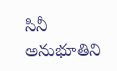సినీ అనుభూతిని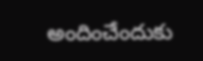అందించేందుకు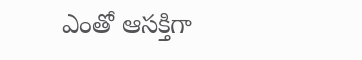ఎంతో ఆసక్తిగా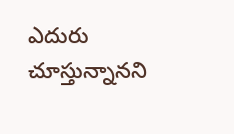ఎదురు చూస్తున్నానని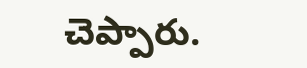చెప్పారు.